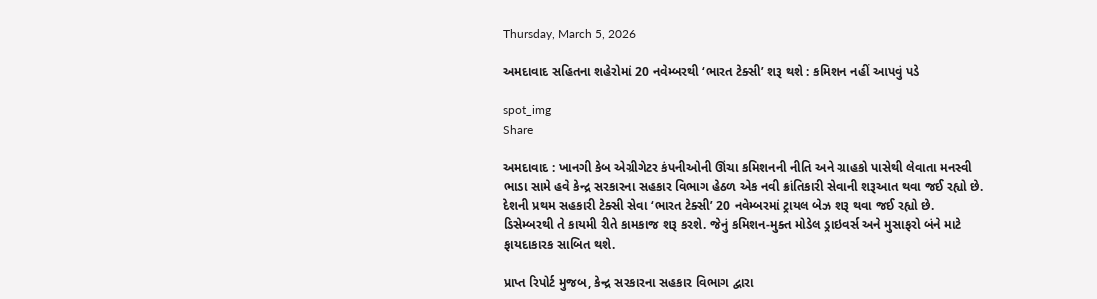Thursday, March 5, 2026

અમદાવાદ સહિતના શહેરોમાં 20 નવેમ્બરથી ‘ભારત ટેક્સી’ શરૂ થશે : કમિશન નહીં આપવું પડે

spot_img
Share

અમદાવાદ : ખાનગી કેબ એગ્રીગેટર કંપનીઓની ઊંચા કમિશનની નીતિ અને ગ્રાહકો પાસેથી લેવાતા મનસ્વી ભાડા સામે હવે કેન્દ્ર સરકારના સહકાર વિભાગ હેઠળ એક નવી ક્રાંતિકારી સેવાની શરૂઆત થવા જઈ રહ્યો છે. દેશની પ્રથમ સહકારી ટેક્સી સેવા ‘ભારત ટેક્સી’ 20 નવેમ્બરમાં ટ્રાયલ બેઝ શરૂ થવા જઈ રહ્યો છે. ડિસેમ્બરથી તે કાયમી રીતે કામકાજ શરૂ કરશે. જેનું કમિશન-મુક્ત મોડેલ ડ્રાઇવર્સ અને મુસાફરો બંને માટે ફાયદાકારક સાબિત થશે.

પ્રાપ્ત રિપોર્ટ મુજબ, કેન્દ્ર સરકારના સહકાર વિભાગ દ્વારા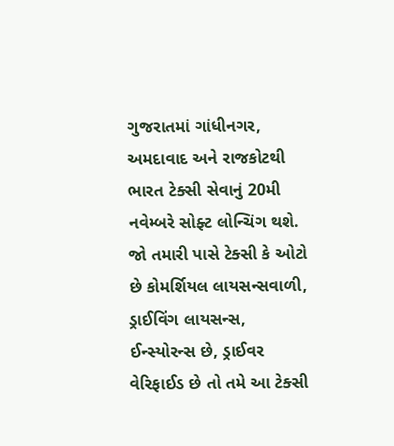ગુજરાતમાં ગાંધીનગર, અમદાવાદ અને રાજકોટથી ભારત ટેક્સી સેવાનું 20મી નવેમ્બરે સોફ્ટ લોન્ચિંગ થશે. જો તમારી પાસે ટેક્સી કે ઓટો છે કોમર્શિયલ લાયસન્સવાળી, ડ્રાઈવિંગ લાયસન્સ, ઈન્સ્યોરન્સ છે, ડ્રાઈવર વેરિફાઈડ છે તો તમે આ ટેક્સી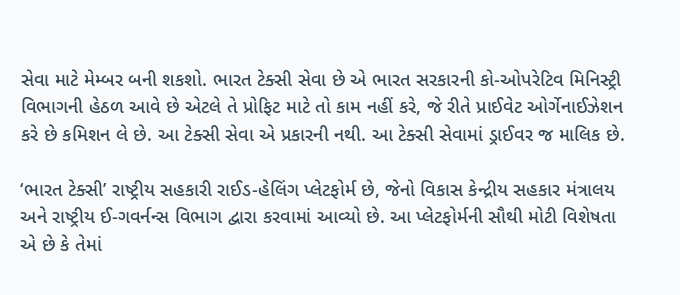સેવા માટે મેમ્બર બની શકશો. ભારત ટેક્સી સેવા છે એ ભારત સરકારની કો-ઓપરેટિવ મિનિસ્ટ્રી વિભાગની હેઠળ આવે છે એટલે તે પ્રોફિટ માટે તો કામ નહીં કરે, જે રીતે પ્રાઈવેટ ઓર્ગેનાઈઝેશન કરે છે કમિશન લે છે. આ ટેક્સી સેવા એ પ્રકારની નથી. આ ટેક્સી સેવામાં ડ્રાઈવર જ માલિક છે.

‘ભારત ટેક્સી’ રાષ્ટ્રીય સહકારી રાઈડ-હેલિંગ પ્લેટફોર્મ છે, જેનો વિકાસ કેન્દ્રીય સહકાર મંત્રાલય અને રાષ્ટ્રીય ઈ-ગવર્નન્સ વિભાગ દ્વારા કરવામાં આવ્યો છે. આ પ્લેટફોર્મની સૌથી મોટી વિશેષતા એ છે કે તેમાં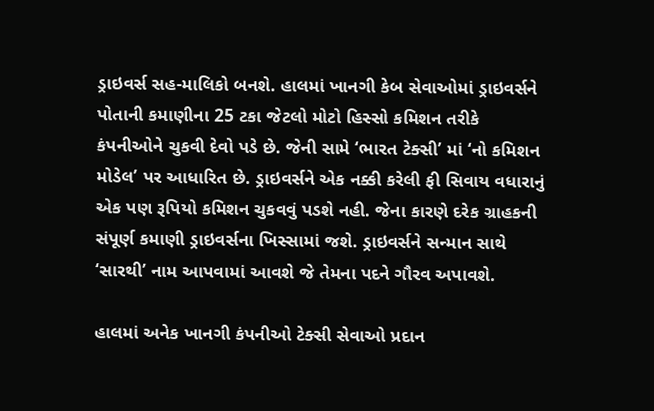ડ્રાઇવર્સ સહ-માલિકો બનશે. હાલમાં ખાનગી કેબ સેવાઓમાં ડ્રાઇવર્સને પોતાની કમાણીના 25 ટકા જેટલો મોટો હિસ્સો કમિશન તરીકે કંપનીઓને ચુકવી દેવો પડે છે. જેની સામે ‘ભારત ટેક્સી’ માં ‘નો કમિશન મોડેલ’ પર આધારિત છે. ડ્રાઇવર્સને એક નક્કી કરેલી ફી સિવાય વધારાનું એક પણ રૂપિયો કમિશન ચુકવવું પડશે નહી. જેના કારણે દરેક ગ્રાહકની સંપૂર્ણ કમાણી ડ્રાઇવર્સના ખિસ્સામાં જશે. ડ્રાઇવર્સને સન્માન સાથે ‘સારથી’ નામ આપવામાં આવશે જે તેમના પદને ગૌરવ અપાવશે.

હાલમાં અનેક ખાનગી કંપનીઓ ટેક્સી સેવાઓ પ્રદાન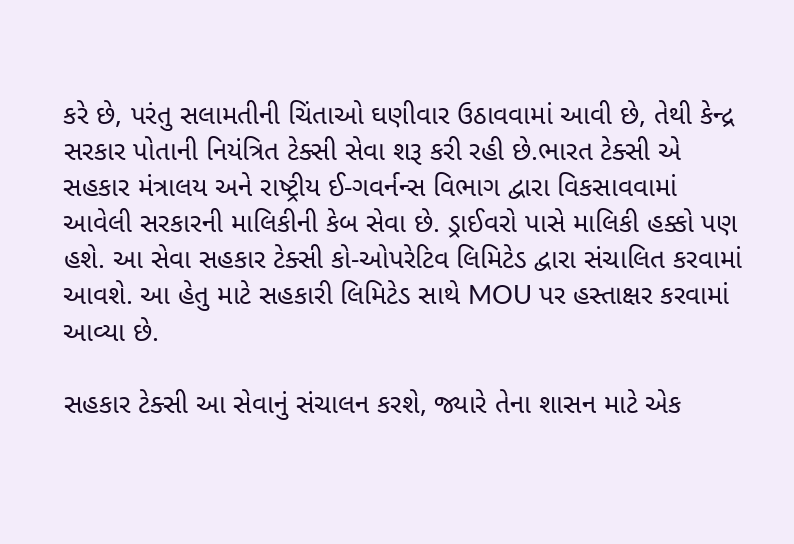કરે છે, પરંતુ સલામતીની ચિંતાઓ ઘણીવાર ઉઠાવવામાં આવી છે, તેથી કેન્દ્ર સરકાર પોતાની નિયંત્રિત ટેક્સી સેવા શરૂ કરી રહી છે.ભારત ટેક્સી એ સહકાર મંત્રાલય અને રાષ્ટ્રીય ઈ-ગવર્નન્સ વિભાગ દ્વારા વિકસાવવામાં આવેલી સરકારની માલિકીની કેબ સેવા છે. ડ્રાઈવરો પાસે માલિકી હક્કો પણ હશે. આ સેવા સહકાર ટેક્સી કો-ઓપરેટિવ લિમિટેડ દ્વારા સંચાલિત કરવામાં આવશે. આ હેતુ માટે સહકારી લિમિટેડ સાથે MOU પર હસ્તાક્ષર કરવામાં આવ્યા છે.

સહકાર ટેક્સી આ સેવાનું સંચાલન કરશે, જ્યારે તેના શાસન માટે એક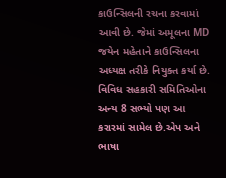કાઉન્સિલની રચના કરવામાં આવી છે. જેમાં અમૂલના MD જયેન મહેતાને કાઉન્સિલના અધ્યક્ષ તરીકે નિયુક્ત કર્યા છે. વિવિધ સહકારી સમિતિઓના અન્ય 8 સભ્યો પણ આ કરારમાં સામેલ છે.એપ અને ભાષા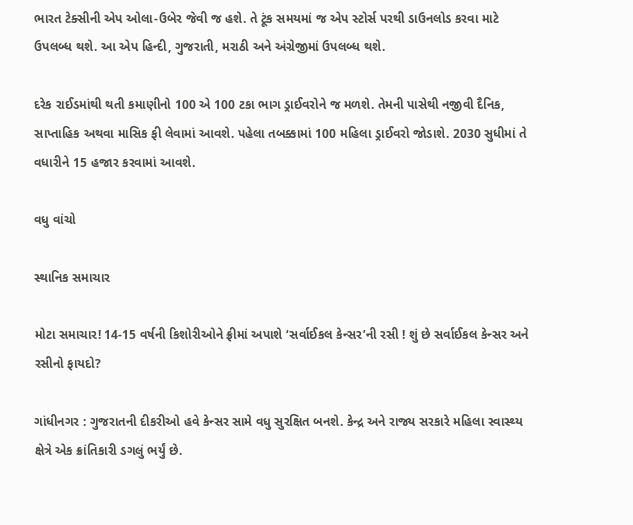ભારત ટેક્સીની એપ ઓલા-ઉબેર જેવી જ હશે. તે ટૂંક સમયમાં જ એપ સ્ટોર્સ પરથી ડાઉનલોડ કરવા માટે ઉપલબ્ધ થશે. આ એપ હિન્દી, ગુજરાતી, મરાઠી અને અંગ્રેજીમાં ઉપલબ્ધ થશે.

દરેક રાઈડમાંથી થતી કમાણીનો 100 એ 100 ટકા ભાગ ડ્રાઈવરોને જ મળશે. તેમની પાસેથી નજીવી દૈનિક, સાપ્તાહિક અથવા માસિક ફી લેવામાં આવશે. પહેલા તબક્કામાં 100 મહિલા ડ્રાઈવરો જોડાશે. 2030 સુધીમાં તે વધારીને 15 હજાર કરવામાં આવશે.

વધુ વાંચો

સ્થાનિક સમાચાર

મોટા સમાચાર! 14-15 વર્ષની કિશોરીઓને ફ્રીમાં અપાશે ‘સર્વાઈકલ કેન્સર’ની રસી ! શું છે સર્વાઈકલ કેન્સર અને રસીનો ફાયદો?

ગાંધીનગર : ગુજરાતની દીકરીઓ હવે કેન્સર સામે વધુ સુરક્ષિત બનશે. કેન્દ્ર અને રાજ્ય સરકારે મહિલા સ્વાસ્થ્ય ક્ષેત્રે એક ક્રાંતિકારી ડગલું ભર્યું છે.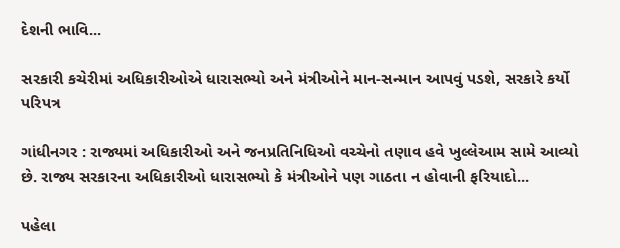દેશની ભાવિ...

સરકારી કચેરીમાં અધિકારીઓએ ધારાસભ્યો અને મંત્રીઓને માન-સન્માન આપવું પડશે, સરકારે કર્યો પરિપત્ર

ગાંધીનગર : રાજ્યમાં અધિકારીઓ અને જનપ્રતિનિધિઓ વચ્ચેનો તણાવ હવે ખુલ્લેઆમ સામે આવ્યો છે. રાજ્ય સરકારના અધિકારીઓ ધારાસભ્યો કે મંત્રીઓને પણ ગાઠતા ન હોવાની ફરિયાદો...

પહેલા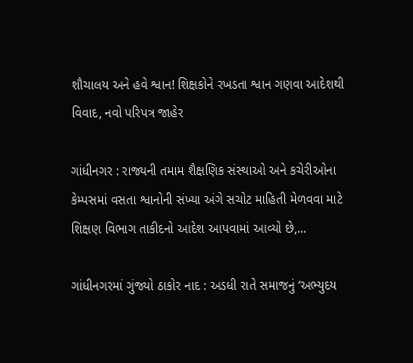શૌચાલય અને હવે શ્વાન! શિક્ષકોને રખડતા શ્વાન ગણવા આદેશથી વિવાદ, નવો પરિપત્ર જાહેર

ગાંધીનગર : રાજ્યની તમામ શૈક્ષણિક સંસ્થાઓ અને કચેરીઓના કેમ્પસમાં વસતા શ્વાનોની સંખ્યા અંગે સચોટ માહિતી મેળવવા માટે શિક્ષણ વિભાગ તાકીદનો આદેશ આપવામાં આવ્યો છે,...

ગાંધીનગરમાં ગુંજ્યો ઠાકોર નાદ : અડધી રાતે સમાજનું ‘અભ્યુદય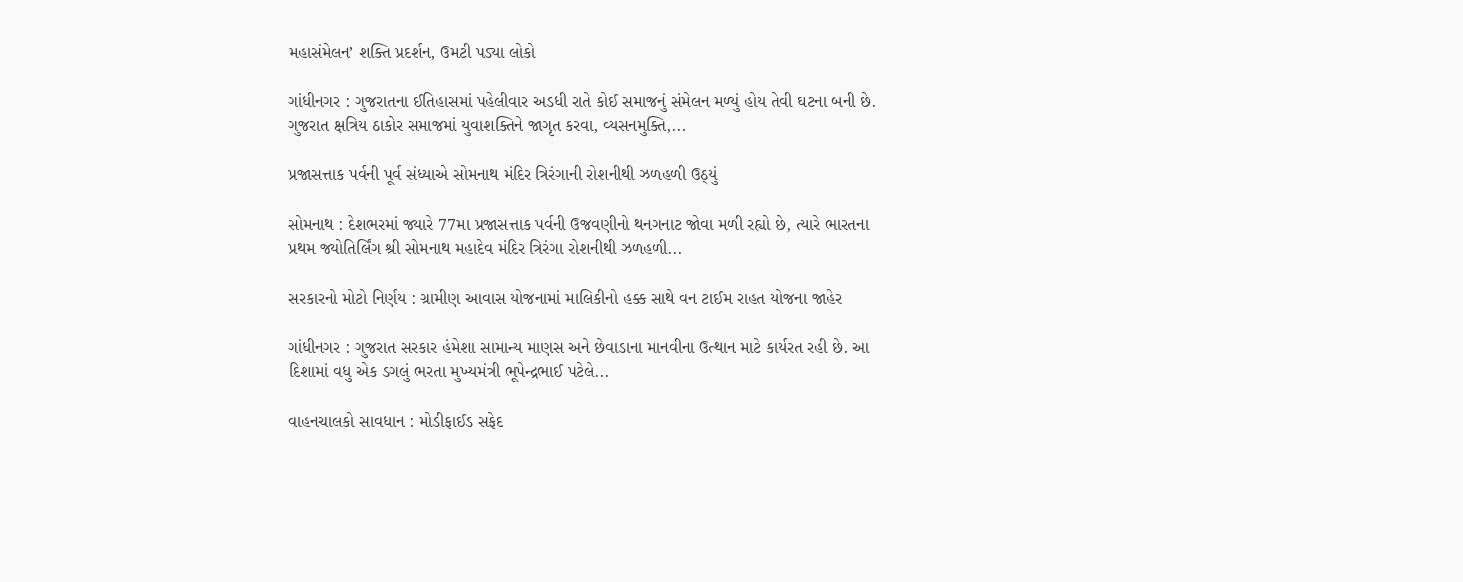મહાસંમેલન’ શક્તિ પ્રદર્શન, ઉમટી પડ્યા લોકો

ગાંધીનગર : ગુજરાતના ઈતિહાસમાં પહેલીવાર અડધી રાતે કોઈ સમાજનું સંમેલન મળ્યું હોય તેવી ઘટના બની છે. ગુજરાત ક્ષત્રિય ઠાકોર સમાજમાં યુવાશક્તિને જાગૃત કરવા, વ્યસનમુક્તિ,...

પ્રજાસત્તાક પર્વની પૂર્વ સંધ્યાએ સોમનાથ મંદિર ત્રિરંગાની રોશનીથી ઝળહળી ઉઠ્યું

સોમનાથ : દેશભરમાં જ્યારે 77મા પ્રજાસત્તાક પર્વની ઉજવણીનો થનગનાટ જોવા મળી રહ્યો છે, ત્યારે ભારતના પ્રથમ જ્યોતિર્લિંગ શ્રી સોમનાથ મહાદેવ મંદિર ત્રિરંગા રોશનીથી ઝળહળી...

સરકારનો મોટો નિર્ણય : ગ્રામીણ આવાસ યોજનામાં માલિકીનો હક્ક સાથે વન ટાઈમ રાહત યોજના જાહેર

ગાંધીનગર : ગુજરાત સરકાર હંમેશા સામાન્ય માણસ અને છેવાડાના માનવીના ઉત્થાન માટે કાર્યરત રહી છે. આ દિશામાં વધુ એક ડગલું ભરતા મુખ્યમંત્રી ભૂપેન્દ્રભાઈ પટેલે...

વાહનચાલકો સાવધાન : મોડીફાઈડ સફેદ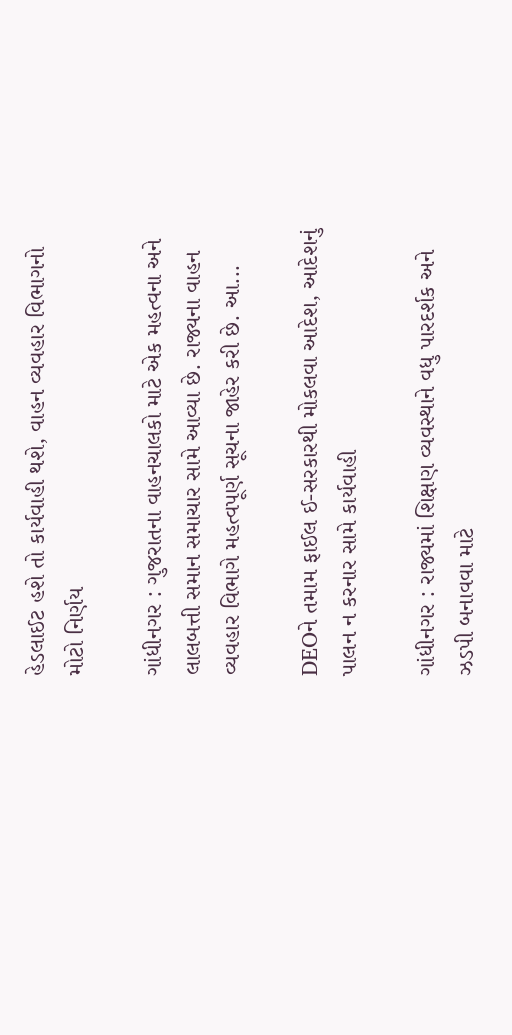હેડલાઈટ હશે તો કાર્યવાહી થશે, વાહન વ્યવહાર વિભાગનો મોટો નિર્ણય

ગાંધીનગર : ગુજરાતના વાહનચાલકો માટે એક મહત્વના અને લાલબત્તી સમાન સમાચાર સામે આવ્યા છે. રાજ્યના વાહન વ્યવહાર વિભાગે મહત્વપૂર્ણ સૂચના જાહેર કરી છે. આ...

DEOને તમામ ફાઈલ ઈ-સરકારથી મોકલવા આદેશ, આદેશનું પાલન ન કરનાર સામે કાર્યવાહી

ગાંધીનગર : રાજ્યમાં શિક્ષણ વ્યવસ્થાને વધુ પારદર્શક અને ઝડપી બનાવવા માટે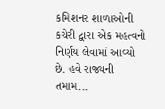કમિશનર શાળાઓની કચેરી દ્વારા એક મહત્વનો નિર્ણય લેવામાં આવ્યો છે. હવે રાજ્યની તમામ...